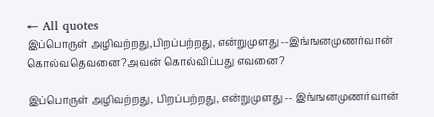← All quotes
இப்பொருள் அழிவற்றது,பிறப்பற்றது, என்றுமுளது --இங்ஙனமுணர்வான் கொல்வதெவனை?அவன் கொல்விப்பது எவனை?

இப்பொருள் அழிவற்றது, பிறப்பற்றது, என்றுமுளது -- இங்ஙனமுணர்வான்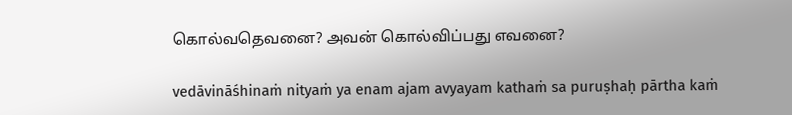கொல்வதெவனை? அவன் கொல்விப்பது எவனை?

vedāvināśhinaṁ nityaṁ ya enam ajam avyayam kathaṁ sa puruṣhaḥ pārtha kaṁ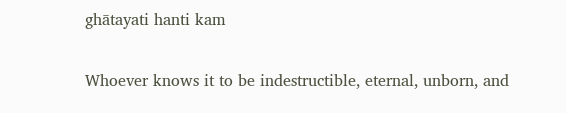ghātayati hanti kam

Whoever knows it to be indestructible, eternal, unborn, and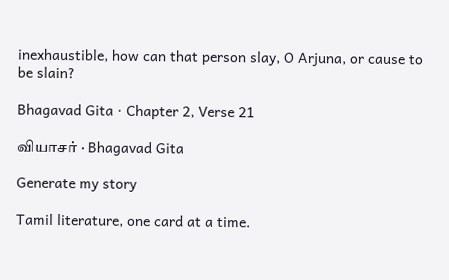inexhaustible, how can that person slay, O Arjuna, or cause to be slain?

Bhagavad Gita · Chapter 2, Verse 21

வியாசர் · Bhagavad Gita

Generate my story

Tamil literature, one card at a time.